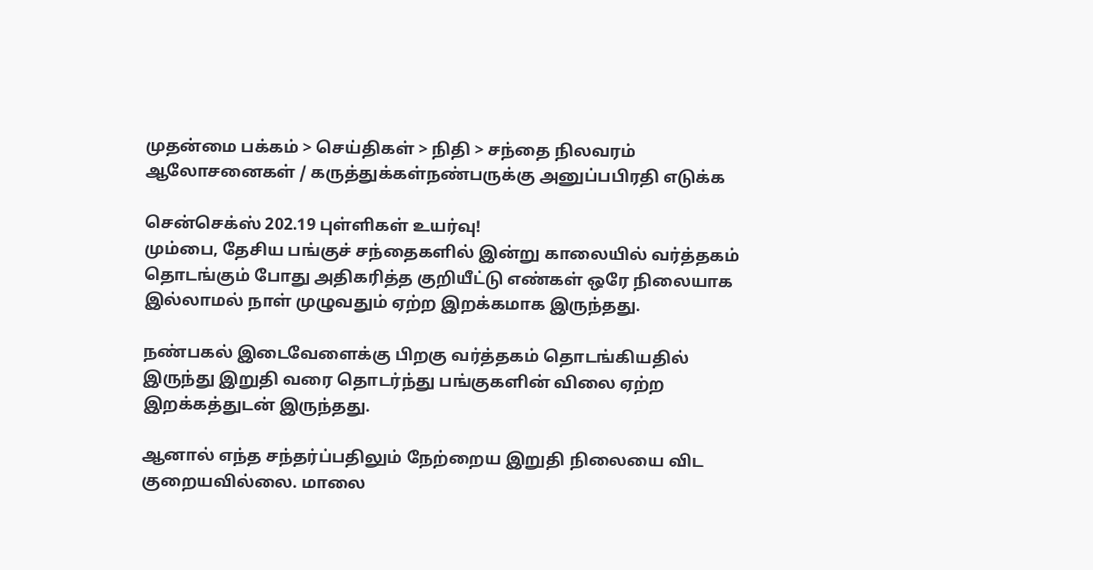முதன்மை பக்கம் > செய்திகள் > நிதி > சந்தை நிலவரம்
ஆலோசனைகள் / கருத்துக்கள்நண்பருக்கு அனுப்பபிரதி எடுக்க

சென்செக்ஸ் 202.19 புள்ளிகள் உயர்வு!
மும்பை, தேசிய பங்குச் சந்தைகளில் இன்று காலையில் வர்த்தகம் தொடங்கும் போது அதிகரித்த குறியீட்டு எண்கள் ஒரே நிலையாக இல்லாமல் நாள் முழுவதும் ஏற்ற இறக்கமாக இருந்தது.

நண்பகல் இடைவேளைக்கு பிறகு வர்த்தகம் தொடங்கியதில் இருந்து இறுதி வரை தொடர்ந்து பங்குகளின் விலை ஏற்ற இறக்கத்துடன் இருந்தது.

ஆனால் எந்த சந்தர்ப்பதிலும் நேற்றைய இறுதி நிலையை விட குறையவில்லை. மாலை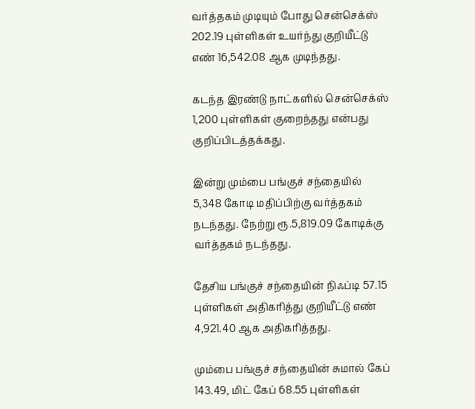வர்த்தகம் முடியும் போது சென்செக்ஸ் 202.19 புள்ளிகள் உயர்ந்து குறியீட்டு எண் 16,542.08 ஆக முடிந்தது.

கடந்த இரண்டு நாட்களில் சென்செக்ஸ் 1,200 புள்ளிகள் குறைந்தது என்பது குறிப்பிடத்தக்கது.

இன்று மும்பை பங்குச் சந்தையில் 5,348 கோடி மதிப்பிற்கு வர்த்தகம் நடந்தது. நேற்று ரூ.5,819.09 கோடிக்கு வர்த்தகம் நடந்தது.

தேசிய பங்குச் சந்தையின் நிஃப்டி 57.15 புள்ளிகள் அதிகரித்து குறியீட்டு எண் 4,921.40 ஆக அதிகரித்தது.

மும்பை பங்குச் சந்தையின் சுமால் கேப் 143.49, மிட் கேப் 68.55 புள்ளிகள்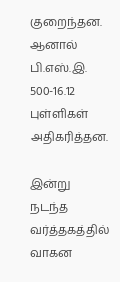குறைந்தன. ஆனால் பி.எஸ்.இ. 500-16.12 புள்ளிகள் அதிகரித்தன.

இன்று நடந்த வர்த்தகத்தில் வாகன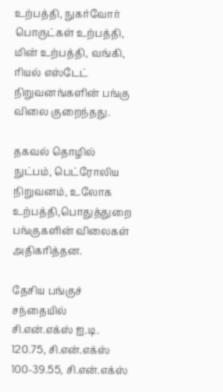உற்பத்தி, நுகர்வோர் பொருட்கள் உற்பத்தி, மின் உற்பத்தி, வங்கி, ரியல் எஸ்டேட் நிறுவனங்களின் பங்கு விலை குறைந்தது.

தகவல் தொழில் நுட்பம், பெட்ரோலிய நிறுவனம், உலோக உற்பத்தி,பொதுத்துறை பங்குகளின் விலைகள் அதிகரித்தன.

தேசிய பங்குச் சந்தையில் சி.என்.எக்ஸ் ஐ.டி. 120.75, சி.என்.எக்ஸ் 100-39.55, சி.என்.எக்ஸ்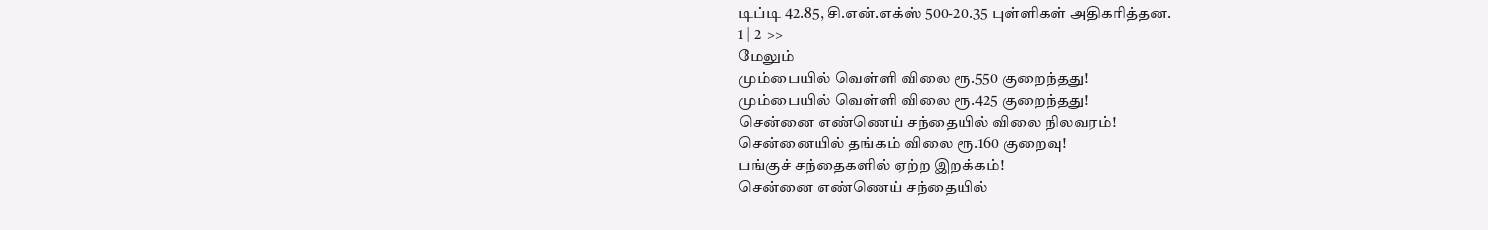டிப்டி 42.85, சி.என்.எக்ஸ் 500-20.35 புள்ளிகள் அதிகரித்தன.
1 | 2  >>
மேலும்
மும்பையில் வெள்ளி விலை ரூ.550 குறைந்தது!
மும்பையில் வெள்ளி விலை ரூ.425 குறைந்தது!
சென்னை எண்ணெய் சந்தையில் விலை நிலவரம்!
சென்னையில் தங்கம் விலை ரூ.160 குறைவு!
பங்குச் சந்தைகளில் ஏற்ற இறக்கம்!
சென்னை எண்ணெய் சந்தையில்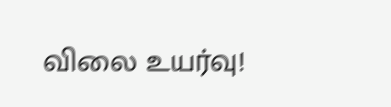விலை உயர்வு!